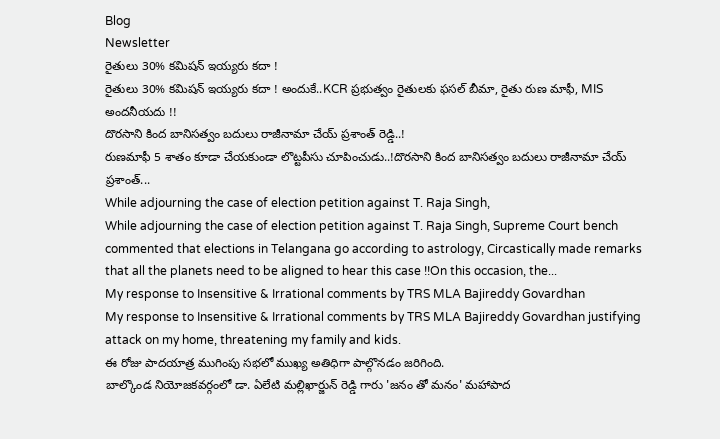Blog
Newsletter
రైతులు 30% కమిషన్ ఇయ్యరు కదా !
రైతులు 30% కమిషన్ ఇయ్యరు కదా ! అందుకే..KCR ప్రభుత్వం రైతులకు ఫసల్ బీమా, రైతు రుణ మాఫీ, MIS అందనీయదు !!
దొరసాని కింద బానిసత్వం బదులు రాజీనామా చేయ్ ప్రశాంత్ రెడ్డి..!
రుణమాఫీ 5 శాతం కూడా చేయకుండా లొట్టపీసు చూపించుడు..!దొరసాని కింద బానిసత్వం బదులు రాజీనామా చేయ్ ప్రశాంత్...
While adjourning the case of election petition against T. Raja Singh,
While adjourning the case of election petition against T. Raja Singh, Supreme Court bench commented that elections in Telangana go according to astrology, Circastically made remarks that all the planets need to be aligned to hear this case !!On this occasion, the...
My response to Insensitive & Irrational comments by TRS MLA Bajireddy Govardhan
My response to Insensitive & Irrational comments by TRS MLA Bajireddy Govardhan justifying attack on my home, threatening my family and kids.
ఈ రోజు పాదయాత్ర ముగింపు సభలో ముఖ్య అతిధిగా పాల్గొనడం జరిగింది.
బాల్కొండ నియోజకవర్గంలో డా. ఏలేటి మల్లిఖార్జున్ రెడ్డి గారు 'జనం తో మనం' మహాపాద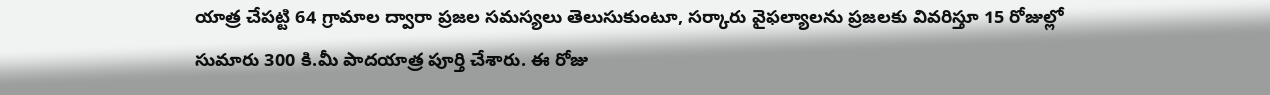యాత్ర చేపట్టి 64 గ్రామాల ద్వారా ప్రజల సమస్యలు తెలుసుకుంటూ, సర్కారు వైఫల్యాలను ప్రజలకు వివరిస్తూ 15 రోజుల్లో సుమారు 300 కి.మీ పాదయాత్ర పూర్తి చేశారు. ఈ రోజు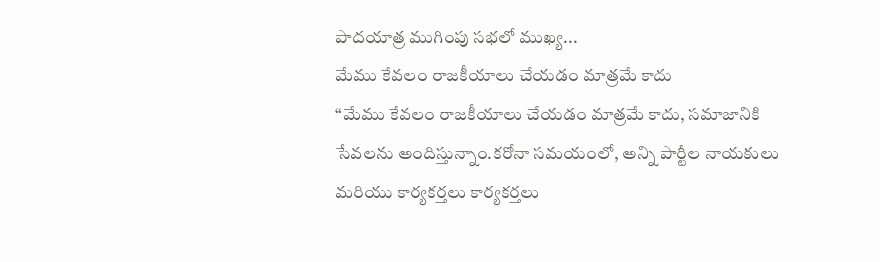పాదయాత్ర ముగింపు సభలో ముఖ్య...
మేము కేవలం రాజకీయాలు చేయడం మాత్రమే కాదు
“మేము కేవలం రాజకీయాలు చేయడం మాత్రమే కాదు, సమాజానికి సేవలను అందిస్తున్నాం.కరోనా సమయంలో, అన్ని పార్టీల నాయకులు మరియు కార్యకర్తలు కార్యకర్తలు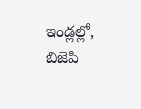ఇండ్లల్లో, బిజెపి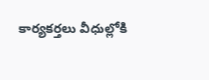కార్యకర్తలు వీధుల్లోకి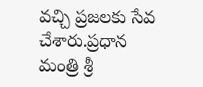వచ్చి ప్రజలకు సేవ చేశారు.ప్రధాన మంత్రి శ్రీ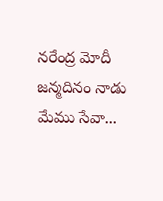నరేంద్ర మోదీ జన్మదినం నాడు మేము సేవా...